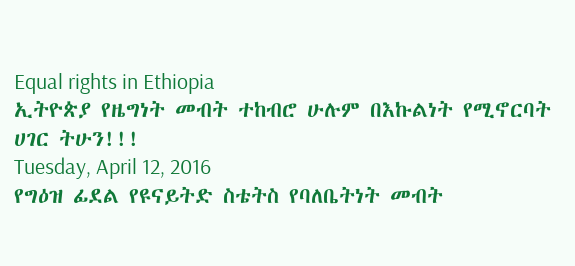Equal rights in Ethiopia
ኢትዮጵያ የዜግነት መብት ተከብሮ ሁሉም በእኩልነት የሚኖርባት ሀገር ትሁን!!!
Tuesday, April 12, 2016
የግዕዝ ፊደል የዩናይትድ ስቴትስ የባለቤትነት መብት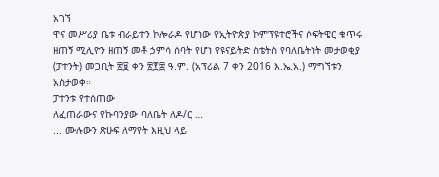አገኘ
ዋና መሥሪያ ቤቱ ብራይተን ኮሎራዶ የሆነው የኢትዮጵያ ኮምፕዩተሮችና ሶፍትዌር ቁጥሩ ዘጠኝ ሚሊዮን ዘጠኝ መቶ ኃምሳ ሰባት የሆነ የዩናይትድ ስቴትስ የባለቤትነት መታወቂያ (ፓተንት) መጋቢት ፳፱ ቀን ፳፻፰ ዓ.ም. (አፕሪል 7 ቀን 2016 እ.ኤ.አ.) ማግኘቱን አስታወቀ።
ፓተንቱ የተሰጠው
ለፈጠራውና የኩባንያው ባለቤት ለዶ/ር …
... ሙሉውን ጽሁፍ ለማየት እዚህ ላይ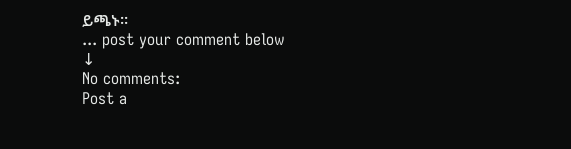ይጫኑ።
... post your comment below
↓
No comments:
Post a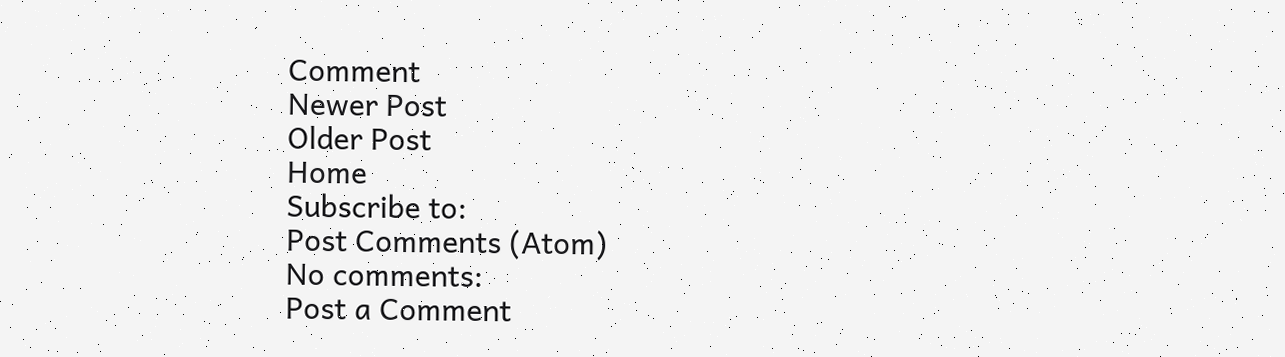Comment
Newer Post
Older Post
Home
Subscribe to:
Post Comments (Atom)
No comments:
Post a Comment